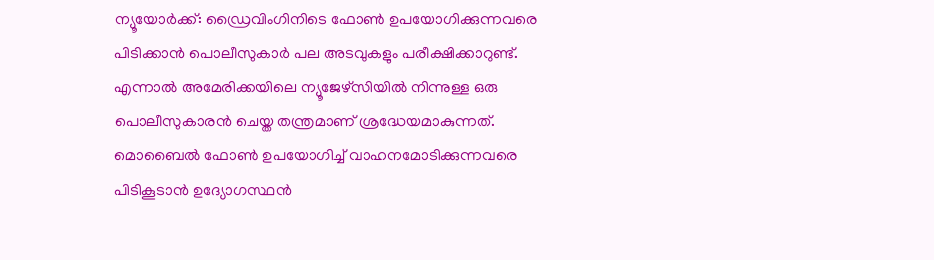ന്യൂയോർക്ക്: ഡ്രൈവിംഗിനിടെ ഫോൺ ഉപയോഗിക്കുന്നവരെ പിടിക്കാൻ പൊലീസുകാർ പല അടവുകളും പരീക്ഷിക്കാറുണ്ട്. എന്നാൽ അമേരിക്കയിലെ ന്യൂജേഴ്സിയിൽ നിന്നുള്ള ഒരു പൊലീസുകാരൻ ചെയ്ത തന്ത്രമാണ് ശ്രദ്ധേയമാകുന്നത്. മൊബൈൽ ഫോൺ ഉപയോഗിച്ച് വാഹനമോടിക്കുന്നവരെ പിടികൂടാൻ ഉദ്യോഗസ്ഥൻ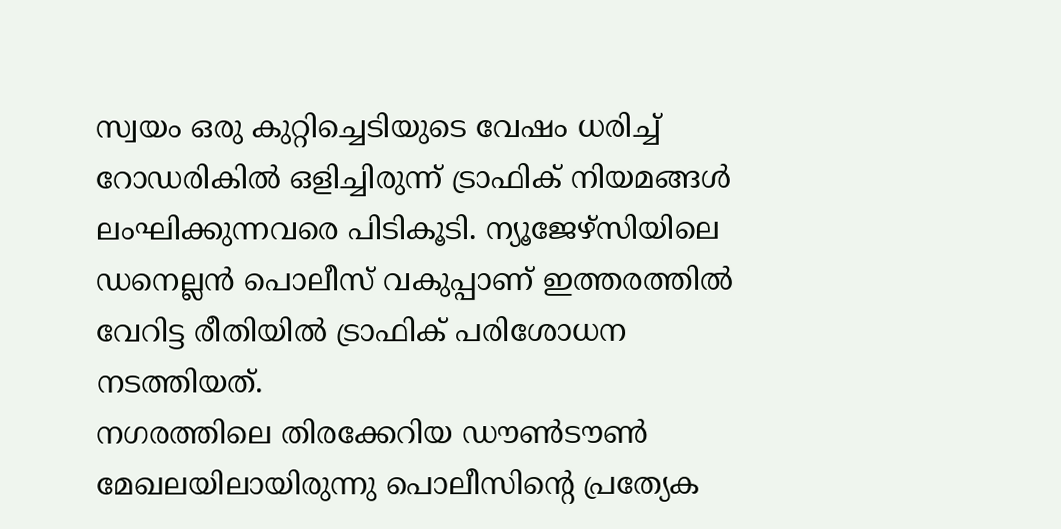സ്വയം ഒരു കുറ്റിച്ചെടിയുടെ വേഷം ധരിച്ച് റോഡരികിൽ ഒളിച്ചിരുന്ന് ട്രാഫിക് നിയമങ്ങൾ ലംഘിക്കുന്നവരെ പിടികൂടി. ന്യൂജേഴ്സിയിലെ ഡനെല്ലൻ പൊലീസ് വകുപ്പാണ് ഇത്തരത്തിൽ വേറിട്ട രീതിയിൽ ട്രാഫിക് പരിശോധന നടത്തിയത്.
നഗരത്തിലെ തിരക്കേറിയ ഡൗൺടൗൺ മേഖലയിലായിരുന്നു പൊലീസിന്റെ പ്രത്യേക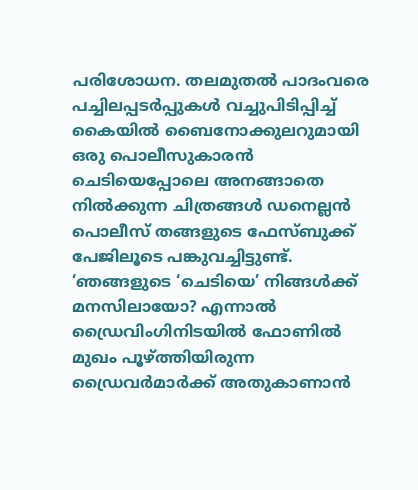പരിശോധന. തലമുതൽ പാദംവരെ പച്ചിലപ്പടർപ്പുകൾ വച്ചുപിടിപ്പിച്ച് കൈയിൽ ബൈനോക്കുലറുമായി ഒരു പൊലീസുകാരൻ ചെടിയെപ്പോലെ അനങ്ങാതെ നിൽക്കുന്ന ചിത്രങ്ങൾ ഡനെല്ലൻ പൊലീസ് തങ്ങളുടെ ഫേസ്ബുക്ക് പേജിലൂടെ പങ്കുവച്ചിട്ടുണ്ട്.
‘ഞങ്ങളുടെ ‘ചെടിയെ’ നിങ്ങൾക്ക് മനസിലായോ? എന്നാൽ ഡ്രൈവിംഗിനിടയിൽ ഫോണിൽ മുഖം പൂഴ്ത്തിയിരുന്ന ഡ്രൈവർമാർക്ക് അതുകാണാൻ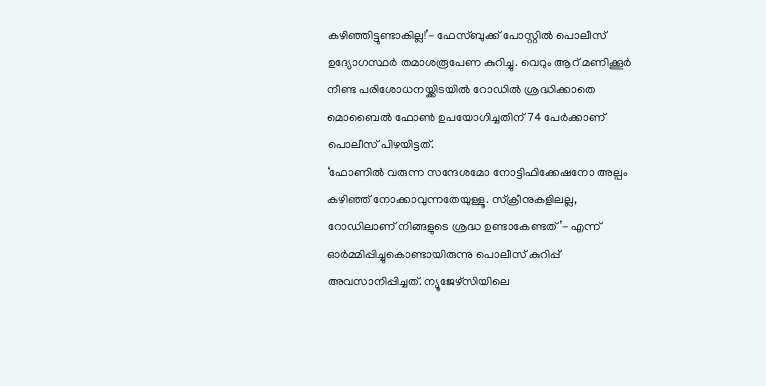കഴിഞ്ഞിട്ടുണ്ടാകില്ല!’- ഫേസ്ബുക്ക് പോസ്റ്റിൽ പൊലീസ് ഉദ്യോഗസ്ഥർ തമാശരൂപേണ കുറിച്ചു. വെറും ആറ് മണിക്കൂർ നീണ്ട പരിശോധനയ്ക്കിടയിൽ റോഡിൽ ശ്രദ്ധിക്കാതെ മൊബൈൽ ഫോൺ ഉപയോഗിച്ചതിന് 74 പേർക്കാണ് പൊലീസ് പിഴയിട്ടത്.
‘ഫോണിൽ വരുന്ന സന്ദേശമോ നോട്ടിഫിക്കേഷനോ അല്പം കഴിഞ്ഞ് നോക്കാവുന്നതേയുള്ളൂ. സ്ക്രീനുകളിലല്ല, റോഡിലാണ് നിങ്ങളുടെ ശ്രദ്ധ ഉണ്ടാകേണ്ടത്’- എന്ന് ഓർമ്മിപ്പിച്ചുകൊണ്ടായിരുന്നു പൊലീസ് കുറിപ്പ് അവസാനിപ്പിച്ചത്. ന്യൂജേഴ്സിയിലെ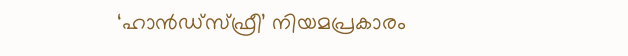‘ഹാൻഡ്സ്ഫ്രീ’ നിയമപ്രകാരം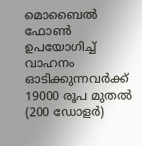മൊബൈൽ ഫോൺ ഉപയോഗിച്ച് വാഹനം ഓടിക്കുന്നവർക്ക് 19000 രൂപ മുതൽ (200 ഡോളർ)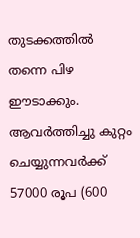തുടക്കത്തിൽ തന്നെ പിഴ ഈടാക്കും. ആവർത്തിച്ചു കുറ്റം ചെയ്യുന്നവർക്ക് 57000 രൂപ (600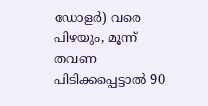ഡോളർ) വരെ പിഴയും, മൂന്ന് തവണ പിടിക്കപ്പെട്ടാൽ 90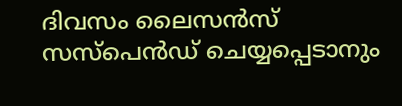ദിവസം ലൈസൻസ് സസ്പെൻഡ് ചെയ്യപ്പെടാനും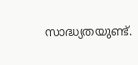സാദ്ധ്യതയുണ്ട്.